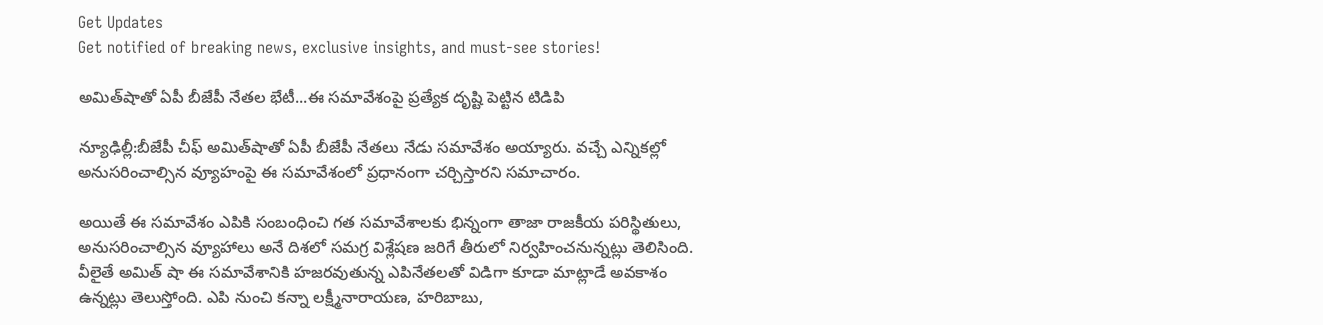Get Updates
Get notified of breaking news, exclusive insights, and must-see stories!

అమిత్‌షాతో ఏపీ బీజేపీ నేతల భేటీ...ఈ సమావేశంపై ప్రత్యేక దృష్టి పెట్టిన టిడిపి

న్యూఢిల్లీ:బీజేపీ చీఫ్ అమిత్‌షాతో ఏపీ బీజేపీ నేతలు నేడు సమావేశం అయ్యారు. వచ్చే ఎన్నికల్లో అనుసరించాల్సిన వ్యూహంపై ఈ సమావేశంలో ప్రధానంగా చర్చిస్తారని సమాచారం.

అయితే ఈ సమావేశం ఎపికి సంబంధించి గత సమావేశాలకు భిన్నంగా తాజా రాజకీయ పరిస్థితులు, అనుసరించాల్సిన వ్యూహాలు అనే దిశలో సమగ్ర విశ్లేషణ జరిగే తీరులో నిర్వహించనున్నట్లు తెలిసింది. వీలైతే అమిత్ షా ఈ సమావేశానికి హజరవుతున్న ఎపినేతలతో విడిగా కూడా మాట్లాడే అవకాశం ఉన్నట్లు తెలుస్తోంది. ఎపి నుంచి కన్నా లక్ష్మీనారాయణ, హరిబాబు,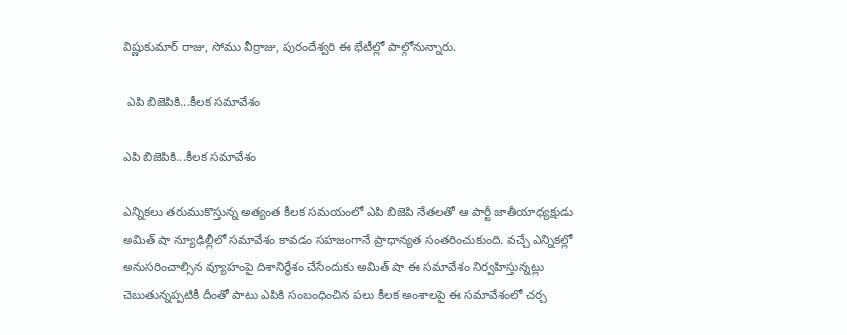విష్ణుకుమార్ రాజు, సోము వీర్రాజు, పురందేశ్వరి ఈ భేటీల్లో పాల్గోనున్నారు.

 ఎపి బిజెపికి...కీలక సమావేశం

ఎపి బిజెపికి...కీలక సమావేశం

ఎన్నికలు తరుముకొస్తున్న అత్యంత కీలక సమయంలో ఎపి బిజెపి నేతలతో ఆ పార్టీ జాతీయాధ్యక్షుడు అమిత్ షా న్యూఢిల్లీలో సమావేశం కావడం సహజంగానే ప్రాధాన్యత సంతరించుకుంది. వచ్చే ఎన్నికల్లో అనుసరించాల్సిన వ్యూహంపై దిశానిర్ధేశం చేసేందుకు అమిత్ షా ఈ సమావేశం నిర్వహిస్తున్నట్లు చెబుతున్నప్పటికీ దీంతో పాటు ఎపికి సంబంధించిన పలు కీలక అంశాలపై ఈ సమావేశంలో చర్చ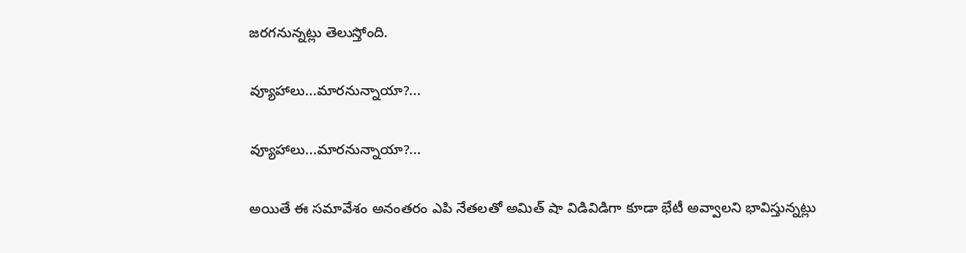జరగనున్నట్లు తెలుస్తోంది.

వ్యూహాలు...మారనున్నాయా?...

వ్యూహాలు...మారనున్నాయా?...

అయితే ఈ సమావేశం అనంతరం ఎపి నేతలతో అమిత్ షా విడివిడిగా కూడా భేటీ అవ్వాలని భావిస్తున్నట్లు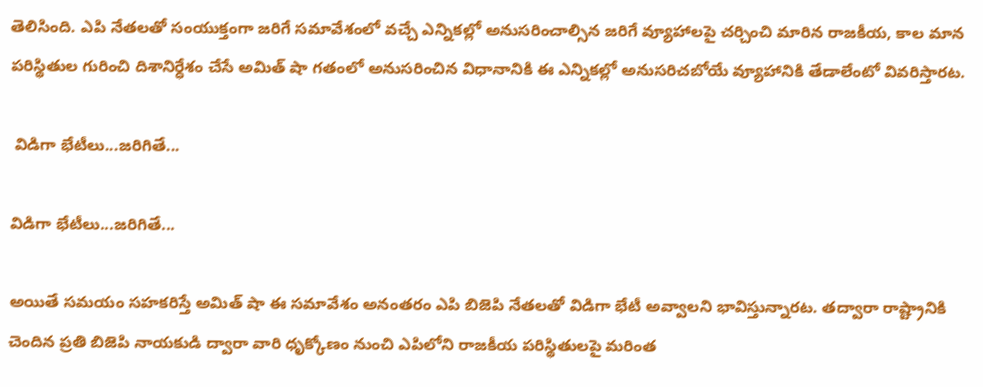తెలిసింది. ఎపి నేతలతో సంయుక్తంగా జరిగే సమావేశంలో వచ్చే ఎన్నికల్లో అనుసరించాల్సిన జరిగే వ్యూహాలపై చర్చించి మారిన రాజకీయ, కాల మాన పరిస్థితుల గురించి దిశానిర్ధేశం చేసే అమిత్ షా గతంలో అనుసరించిన విధానానికి ఈ ఎన్నికల్లో అనుసరిచబోయే వ్యూహానికి తేడాలేంటో వివరిస్తారట.

 విడిగా భేటీలు...జరిగితే...

విడిగా భేటీలు...జరిగితే...

అయితే సమయం సహకరిస్తే అమిత్ షా ఈ సమావేశం అనంతరం ఎపి బిజెపి నేతలతో విడిగా భేటీ అవ్వాలని భావిస్తున్నారట. తద్వారా రాష్ట్రానికి చెందిన ప్రతి బిజెపి నాయకుడి ద్వారా వారి ధృక్కోణం నుంచి ఎపిలోని రాజకీయ పరిస్థితులపై మరింత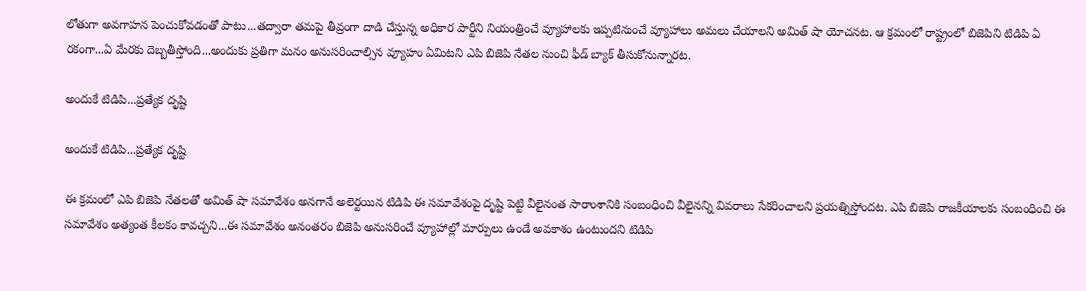లోతుగా అవగాహన పెంచుకోవడంతో పాటు...తద్వారా తమపై తీవ్రంగా దాడి చేస్తున్న అధికార పార్టీని నియంత్రించే వ్యూహాలకు ఇప్పటినుంచే వ్యూహాలు అమలు చేయాలని అమిత్ షా యోచనట. ఆ క్రమంలో రాష్ట్రంలో బిజెపిని టిడిపి ఏ రకంగా...ఏ మేరకు దెబ్బతీస్తోంది...అందుకు ప్రతిగా మనం అనుసరించాల్సిన వ్యూహం ఏమిటని ఎపి బిజెపి నేతల నుంచి ఫీడ్ బ్యాక్ తీసుకోనున్నారట.

అందుకే టిడిపి...ప్రత్యేక దృష్టి

అందుకే టిడిపి...ప్రత్యేక దృష్టి

ఈ క్రమంలో ఎపి బిజెపి నేతలతో అమిత్ షా సమావేశం అనగానే అలెర్టయిన టిడిపి ఈ సమావేశంపై దృష్టి పెట్టి వీలైనంత సారాంశానికి సంబంధించి వీలైనన్ని వివరాలు సేకరించాలని ప్రయత్నిస్తోందట. ఎపి బిజెపి రాజకీయాలకు సంబంధించి ఈ సమావేశం అత్యంత కీలకం కావచ్చని...ఈ సమావేశం అనంతరం బిజెపి అనుసరించే వ్యూహాల్లో మార్పులు ఉండే అవకాశం ఉంటుందని టిడిపి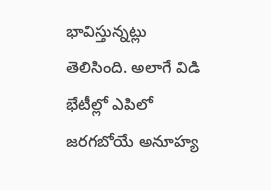భావిస్తున్నట్లు తెలిసింది. అలాగే విడి భేటీల్లో ఎపిలో జరగబోయే అనూహ్య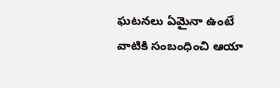ఘటనలు ఏమైనా ఉంటే వాటికి సంబంధించి ఆయా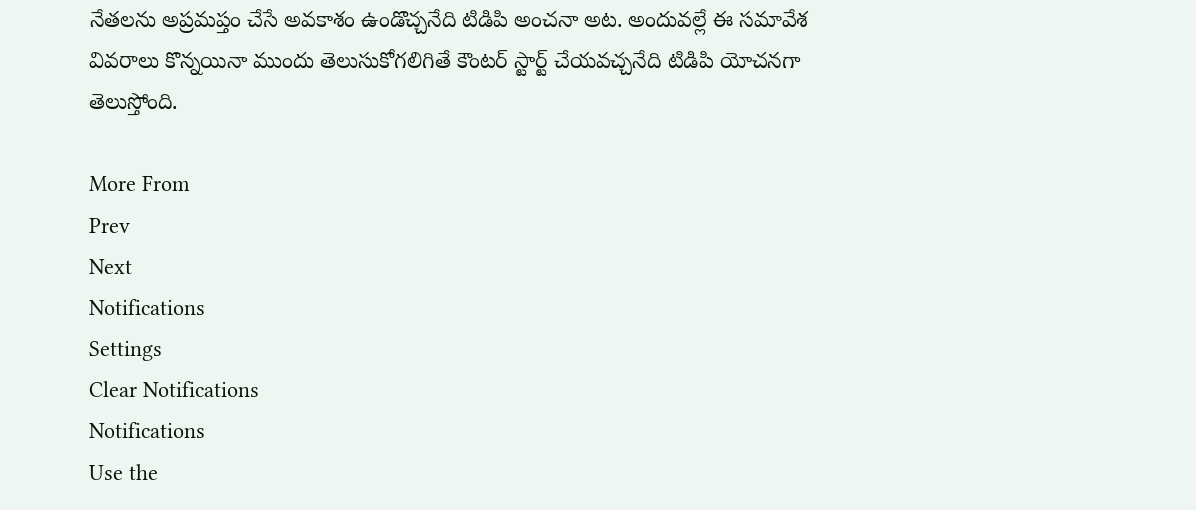నేతలను అప్రమప్తం చేసే అవకాశం ఉండొచ్చనేది టిడిపి అంచనా అట. అందువల్లే ఈ సమావేశ వివరాలు కొన్నయినా ముందు తెలుసుకోగలిగితే కౌంటర్ స్టార్ట్ చేయవచ్చనేది టిడిపి యోచనగా తెలుస్తోంది.

More From
Prev
Next
Notifications
Settings
Clear Notifications
Notifications
Use the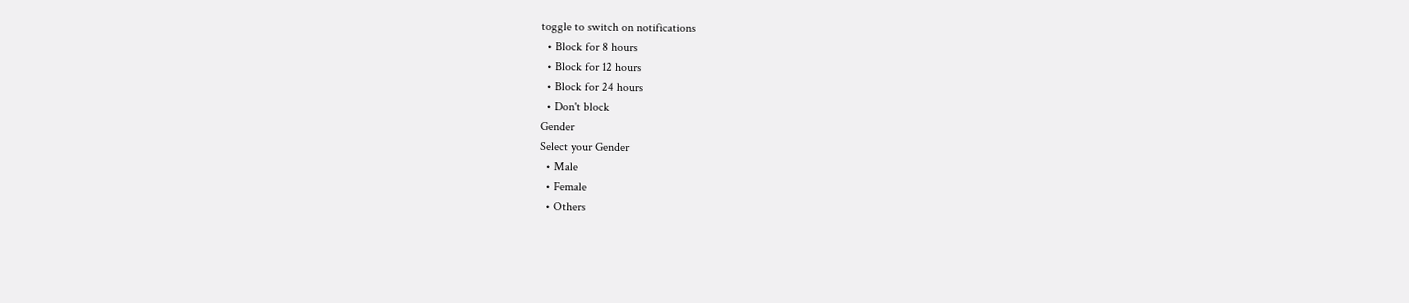toggle to switch on notifications
  • Block for 8 hours
  • Block for 12 hours
  • Block for 24 hours
  • Don't block
Gender
Select your Gender
  • Male
  • Female
  • Others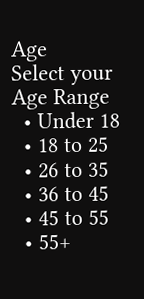Age
Select your Age Range
  • Under 18
  • 18 to 25
  • 26 to 35
  • 36 to 45
  • 45 to 55
  • 55+